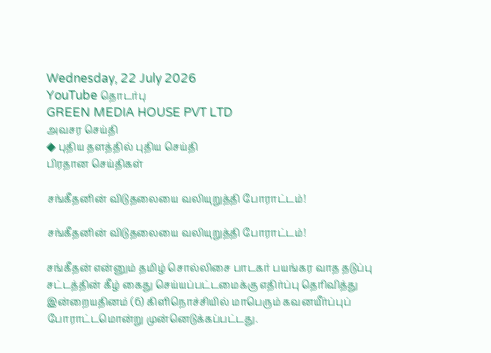Wednesday, 22 July 2026
YouTube தொடர்பு
GREEN MEDIA HOUSE PVT LTD
அவசர செய்தி
◆ புதிய தளத்தில் புதிய செய்தி
பிரதான செய்திகள்

சங்கீதனின் விடுதலையை வலியுறுத்தி போராட்டம்!

சங்கீதனின் விடுதலையை வலியுறுத்தி போராட்டம்!

சங்கீதன் என்னும் தமிழ் சொல்லிசை பாடகர் பயங்கர வாத தடுப்பு சட்டத்தின் கீழ் கைது செய்யப்பட்டமைக்கு எதிர்ப்பு தெரிவித்து இன்றையதினம் (6) கிளிநொச்சியில் மாபெரும் கவனயீர்ப்புப் போராட்டமொன்று முன்னெடுக்கப்பட்டது.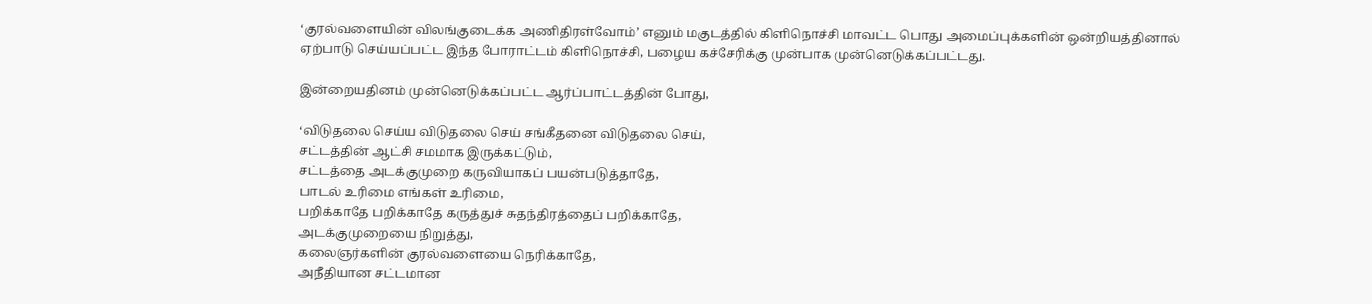‘குரல்வளையின் விலங்குடைக்க அணிதிரள்வோம்’ எனும் மகுடத்தில் கிளிநொச்சி மாவட்ட பொது அமைப்புக்களின் ஒன்றியத்தினால் ஏற்பாடு செய்யப்பட்ட இந்த போராட்டம் கிளிநொச்சி, பழைய கச்சேரிக்கு முன்பாக முன்னெடுக்கப்பட்டது.

இன்றையதினம் முன்னெடுக்கப்பட்ட ஆர்ப்பாட்டத்தின் போது,

‘விடுதலை செய்ய விடுதலை செய் சங்கீதனை விடுதலை செய்,
சட்டத்தின் ஆட்சி சமமாக இருக்கட்டும்,
சட்டத்தை அடக்குமுறை கருவியாகப் பயன்படுத்தாதே,
பாடல் உரிமை எங்கள் உரிமை,
பறிக்காதே பறிக்காதே கருத்துச் சுதந்திரத்தைப் பறிக்காதே,
அடக்குமுறையை நிறுத்து,
கலைஞர்களின் குரல்வளையை நெரிக்காதே,
அநீதியான சட்டமான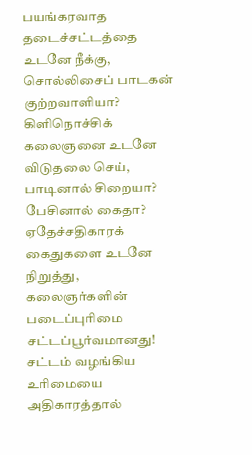பயங்கரவாத தடைச்சட்டத்தை உடனே நீக்கு,
சொல்லிசைப் பாடகன் குற்றவாளியா?
கிளிநொச்சிக் கலைஞனை உடனே விடுதலை செய்,
பாடினால் சிறையா? பேசினால் கைதா?
ஏதேச்சதிகாரக் கைதுகளை உடனே நிறுத்து,
கலைஞர்களின் படைப்புரிமை சட்டப்பூர்வமானது!
சட்டம் வழங்கிய உரிமையை அதிகாரத்தால்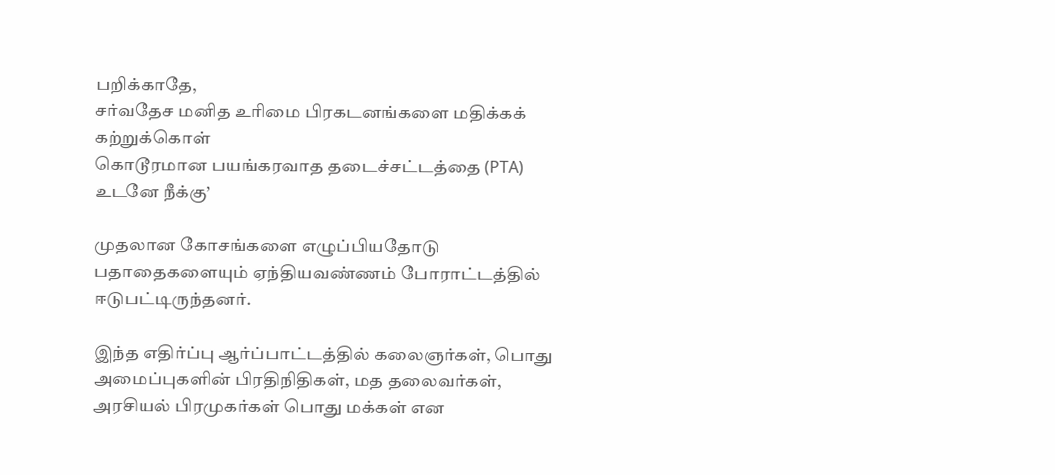பறிக்காதே,
சர்வதேச மனித உரிமை பிரகடனங்களை மதிக்கக் கற்றுக்கொள்
கொடூரமான பயங்கரவாத தடைச்சட்டத்தை (PTA) உடனே நீக்கு’

முதலான கோசங்களை எழுப்பியதோடு பதாதைகளையும் ஏந்தியவண்ணம் போராட்டத்தில் ஈடுபட்டிருந்தனர்.

இந்த எதிர்ப்பு ஆர்ப்பாட்டத்தில் கலைஞர்கள், பொது அமைப்புகளின் பிரதிநிதிகள், மத தலைவர்கள், அரசியல் பிரமுகர்கள் பொது மக்கள் என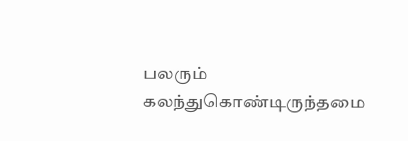பலரும் கலந்துகொண்டிருந்தமை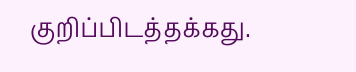குறிப்பிடத்தக்கது.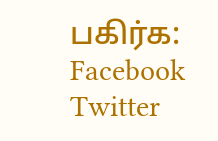பகிர்க: Facebook Twitter